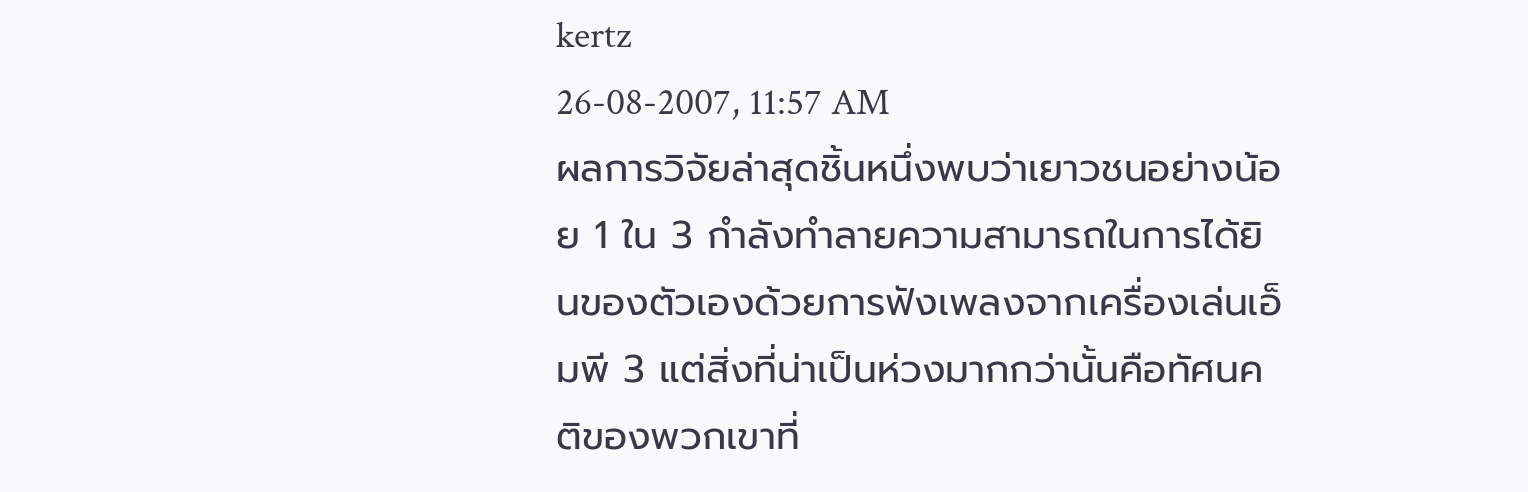kertz
26-08-2007, 11:57 AM
ผลการวิจัยล่าสุดชิ้นหนึ่งพบว่าเยาวชนอย่างน้อย 1 ใน 3 กำลังทำลายความสามารถในการได้ยินของตัวเองด้วยการฟังเพลงจากเครื่องเล่นเอ็มพี 3 แต่สิ่งที่น่าเป็นห่วงมากกว่านั้นคือทัศนคติของพวกเขาที่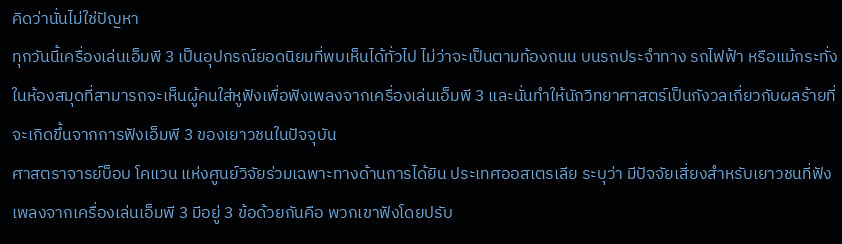คิดว่านั่นไม่ใช่ปัญหา
ทุกวันนี้เครื่องเล่นเอ็มพี 3 เป็นอุปกรณ์ยอดนิยมที่พบเห็นได้ทั่วไป ไม่ว่าจะเป็นตามท้องถนน บนรถประจำทาง รถไฟฟ้า หรือแม้กระทั่งในห้องสมุดที่สามารถจะเห็นผู้คนใส่หูฟังเพื่อฟังเพลงจากเครื่องเล่นเอ็มพี 3 และนั่นทำให้นักวิทยาศาสตร์เป็นกังวลเกี่ยวกับผลร้ายที่จะเกิดขึ้นจากการฟังเอ็มพี 3 ของเยาวชนในปัจจุบัน
ศาสตราจารย์บ็อบ โคแวน แห่งศูนย์วิจัยร่วมเฉพาะทางด้านการได้ยิน ประเทศออสเตรเลีย ระบุว่า มีปัจจัยเสี่ยงสำหรับเยาวชนที่ฟังเพลงจากเครื่องเล่นเอ็มพี 3 มีอยู่ 3 ข้อด้วยกันคือ พวกเขาฟังโดยปรับ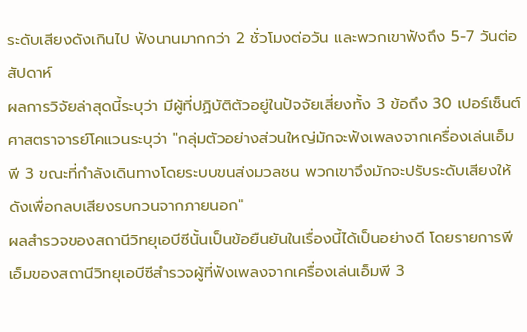ระดับเสียงดังเกินไป ฟังนานมากกว่า 2 ชั่วโมงต่อวัน และพวกเขาฟังถึง 5-7 วันต่อสัปดาห์
ผลการวิจัยล่าสุดนี้ระบุว่า มีผู้ที่ปฏิบัติตัวอยู่ในปัจจัยเสี่ยงทั้ง 3 ข้อถึง 30 เปอร์เซ็นต์ ศาสตราจารย์โคแวนระบุว่า "กลุ่มตัวอย่างส่วนใหญ่มักจะฟังเพลงจากเครื่องเล่นเอ็มพี 3 ขณะที่กำลังเดินทางโดยระบบขนส่งมวลชน พวกเขาจึงมักจะปรับระดับเสียงให้ดังเพื่อกลบเสียงรบกวนจากภายนอก"
ผลสำรวจของสถานีวิทยุเอบีซีนั้นเป็นข้อยืนยันในเรื่องนี้ได้เป็นอย่างดี โดยรายการพีเอ็มของสถานีวิทยุเอบีซีสำรวจผู้ที่ฟังเพลงจากเครื่องเล่นเอ็มพี 3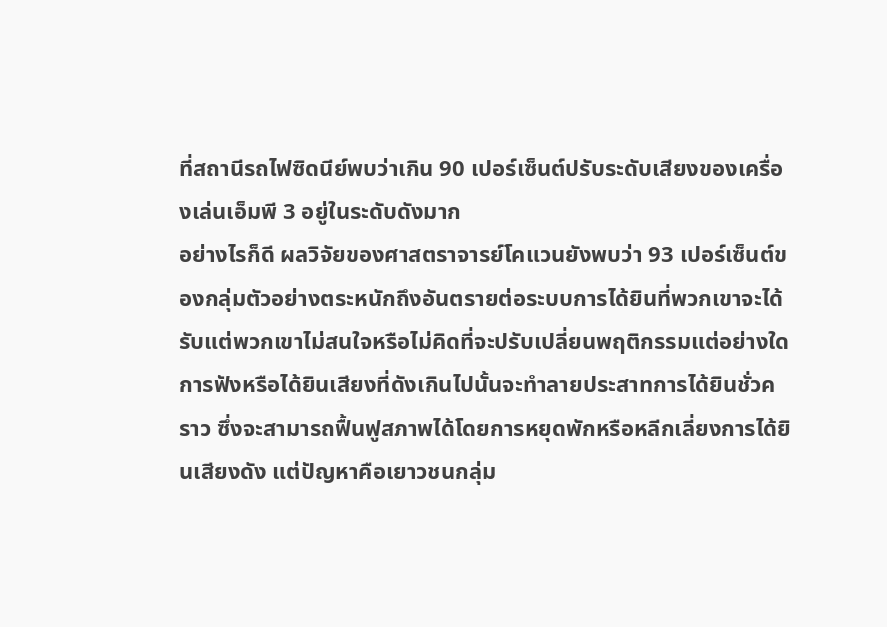ที่สถานีรถไฟซิดนีย์พบว่าเกิน 90 เปอร์เซ็นต์ปรับระดับเสียงของเครื่องเล่นเอ็มพี 3 อยู่ในระดับดังมาก
อย่างไรก็ดี ผลวิจัยของศาสตราจารย์โคแวนยังพบว่า 93 เปอร์เซ็นต์ของกลุ่มตัวอย่างตระหนักถึงอันตรายต่อระบบการได้ยินที่พวกเขาจะได้รับแต่พวกเขาไม่สนใจหรือไม่คิดที่จะปรับเปลี่ยนพฤติกรรมแต่อย่างใด
การฟังหรือได้ยินเสียงที่ดังเกินไปนั้นจะทำลายประสาทการได้ยินชั่วคราว ซึ่งจะสามารถฟื้นฟูสภาพได้โดยการหยุดพักหรือหลีกเลี่ยงการได้ยินเสียงดัง แต่ปัญหาคือเยาวชนกลุ่ม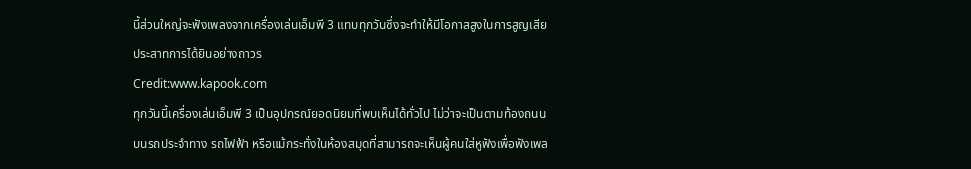นี้ส่วนใหญ่จะฟังเพลงจากเครื่องเล่นเอ็มพี 3 แทบทุกวันซึ่งจะทำให้มีโอกาสสูงในการสูญเสียประสาทการได้ยินอย่างถาวร
Credit:www.kapook.com
ทุกวันนี้เครื่องเล่นเอ็มพี 3 เป็นอุปกรณ์ยอดนิยมที่พบเห็นได้ทั่วไป ไม่ว่าจะเป็นตามท้องถนน บนรถประจำทาง รถไฟฟ้า หรือแม้กระทั่งในห้องสมุดที่สามารถจะเห็นผู้คนใส่หูฟังเพื่อฟังเพล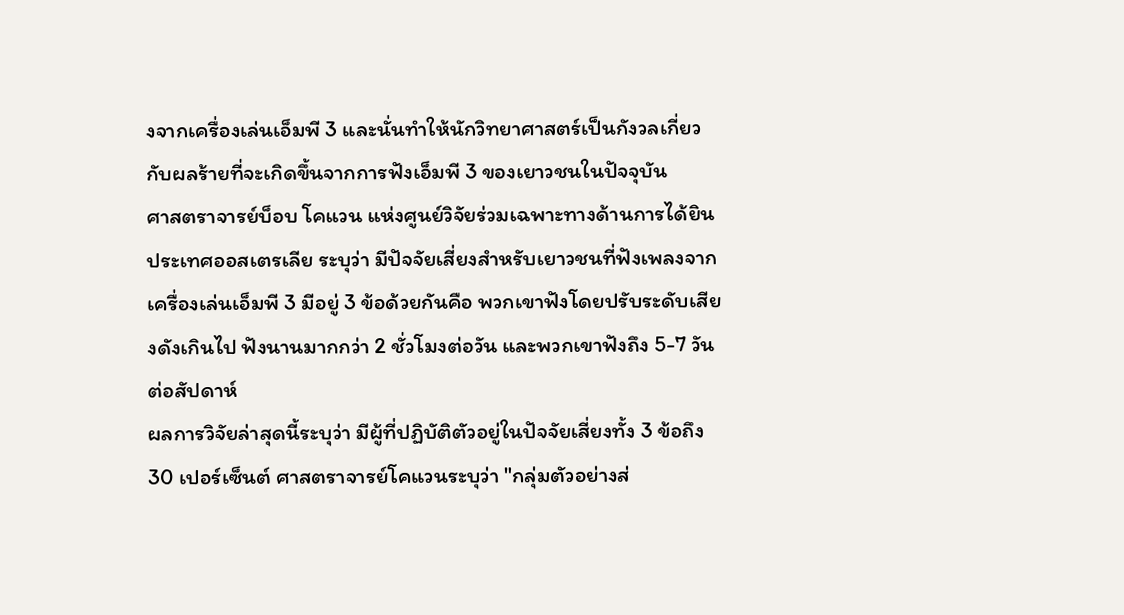งจากเครื่องเล่นเอ็มพี 3 และนั่นทำให้นักวิทยาศาสตร์เป็นกังวลเกี่ยวกับผลร้ายที่จะเกิดขึ้นจากการฟังเอ็มพี 3 ของเยาวชนในปัจจุบัน
ศาสตราจารย์บ็อบ โคแวน แห่งศูนย์วิจัยร่วมเฉพาะทางด้านการได้ยิน ประเทศออสเตรเลีย ระบุว่า มีปัจจัยเสี่ยงสำหรับเยาวชนที่ฟังเพลงจากเครื่องเล่นเอ็มพี 3 มีอยู่ 3 ข้อด้วยกันคือ พวกเขาฟังโดยปรับระดับเสียงดังเกินไป ฟังนานมากกว่า 2 ชั่วโมงต่อวัน และพวกเขาฟังถึง 5-7 วันต่อสัปดาห์
ผลการวิจัยล่าสุดนี้ระบุว่า มีผู้ที่ปฏิบัติตัวอยู่ในปัจจัยเสี่ยงทั้ง 3 ข้อถึง 30 เปอร์เซ็นต์ ศาสตราจารย์โคแวนระบุว่า "กลุ่มตัวอย่างส่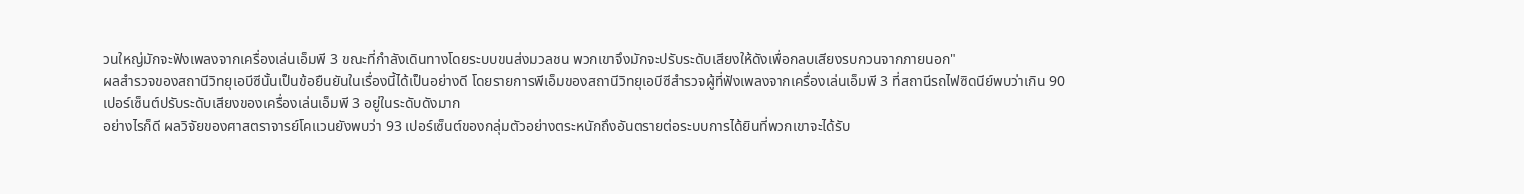วนใหญ่มักจะฟังเพลงจากเครื่องเล่นเอ็มพี 3 ขณะที่กำลังเดินทางโดยระบบขนส่งมวลชน พวกเขาจึงมักจะปรับระดับเสียงให้ดังเพื่อกลบเสียงรบกวนจากภายนอก"
ผลสำรวจของสถานีวิทยุเอบีซีนั้นเป็นข้อยืนยันในเรื่องนี้ได้เป็นอย่างดี โดยรายการพีเอ็มของสถานีวิทยุเอบีซีสำรวจผู้ที่ฟังเพลงจากเครื่องเล่นเอ็มพี 3 ที่สถานีรถไฟซิดนีย์พบว่าเกิน 90 เปอร์เซ็นต์ปรับระดับเสียงของเครื่องเล่นเอ็มพี 3 อยู่ในระดับดังมาก
อย่างไรก็ดี ผลวิจัยของศาสตราจารย์โคแวนยังพบว่า 93 เปอร์เซ็นต์ของกลุ่มตัวอย่างตระหนักถึงอันตรายต่อระบบการได้ยินที่พวกเขาจะได้รับ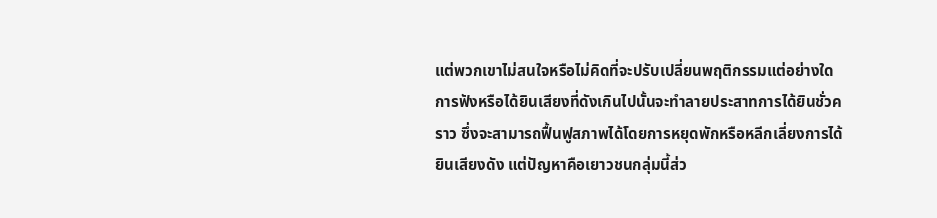แต่พวกเขาไม่สนใจหรือไม่คิดที่จะปรับเปลี่ยนพฤติกรรมแต่อย่างใด
การฟังหรือได้ยินเสียงที่ดังเกินไปนั้นจะทำลายประสาทการได้ยินชั่วคราว ซึ่งจะสามารถฟื้นฟูสภาพได้โดยการหยุดพักหรือหลีกเลี่ยงการได้ยินเสียงดัง แต่ปัญหาคือเยาวชนกลุ่มนี้ส่ว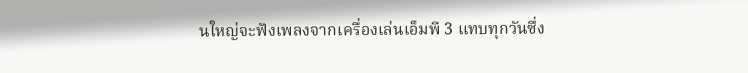นใหญ่จะฟังเพลงจากเครื่องเล่นเอ็มพี 3 แทบทุกวันซึ่ง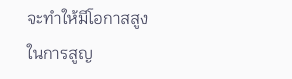จะทำให้มีโอกาสสูงในการสูญ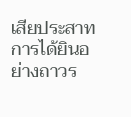เสียประสาทการได้ยินอย่างถาวร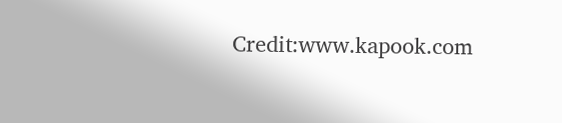Credit:www.kapook.com